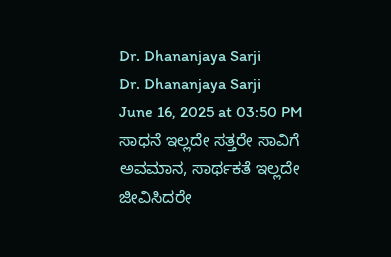Dr. Dhananjaya Sarji
Dr. Dhananjaya Sarji
June 16, 2025 at 03:50 PM
ಸಾಧನೆ ಇಲ್ಲದೇ ಸತ್ತರೇ ಸಾವಿಗೆ ಅವಮಾನ, ಸಾರ್ಥಕತೆ ಇಲ್ಲದೇ ಜೀವಿಸಿದರೇ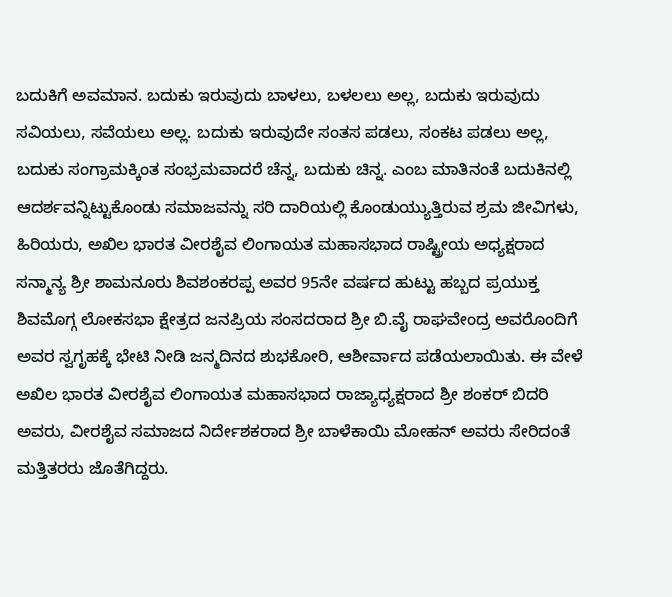ಬದುಕಿಗೆ ಅವಮಾನ. ಬದುಕು ಇರುವುದು ಬಾಳಲು, ಬಳಲಲು ಅಲ್ಲ, ಬದುಕು ಇರುವುದು ಸವಿಯಲು, ಸವೆಯಲು ಅಲ್ಲ. ಬದುಕು ಇರುವುದೇ ಸಂತಸ ಪಡಲು, ಸಂಕಟ ಪಡಲು ಅಲ್ಲ, ಬದುಕು ಸಂಗ್ರಾಮಕ್ಕಿಂತ ಸಂಭ್ರಮವಾದರೆ ಚೆನ್ನ, ಬದುಕು ಚಿನ್ನ. ಎಂಬ ಮಾತಿನಂತೆ ಬದುಕಿನಲ್ಲಿ ಆದರ್ಶವನ್ನಿಟ್ಟುಕೊಂಡು ಸಮಾಜವನ್ನು ಸರಿ ದಾರಿಯಲ್ಲಿ ಕೊಂಡುಯ್ಯುತ್ತಿರುವ ಶ್ರಮ ಜೀವಿಗಳು, ಹಿರಿಯರು, ಅಖಿಲ ಭಾರತ ವೀರಶೈವ ಲಿಂಗಾಯತ ಮಹಾಸಭಾದ ರಾಷ್ಟ್ರೀಯ ಅಧ್ಯಕ್ಷರಾದ ಸನ್ಮಾನ್ಯ ಶ್ರೀ ಶಾಮನೂರು ಶಿವಶಂಕರಪ್ಪ ಅವರ 95ನೇ ವರ್ಷದ ಹುಟ್ಟು ಹಬ್ಬದ ಪ್ರಯುಕ್ತ ಶಿವಮೊಗ್ಗ ಲೋಕಸಭಾ ಕ್ಷೇತ್ರದ ಜನಪ್ರಿಯ ಸಂಸದರಾದ ಶ್ರೀ ಬಿ.ವೈ ರಾಘವೇಂದ್ರ ಅವರೊಂದಿಗೆ ಅವರ ಸ್ವಗೃಹಕ್ಕೆ ಭೇಟಿ ನೀಡಿ ಜನ್ಮದಿನದ ಶುಭಕೋರಿ, ಆಶೀರ್ವಾದ ಪಡೆಯಲಾಯಿತು. ಈ ವೇಳೆ ಅಖಿಲ ಭಾರತ ವೀರಶೈವ ಲಿಂಗಾಯತ ಮಹಾಸಭಾದ ರಾಜ್ಯಾಧ್ಯಕ್ಷರಾದ ಶ್ರೀ ಶಂಕರ್ ಬಿದರಿ ಅವರು, ವೀರಶೈವ ಸಮಾಜದ ನಿರ್ದೇಶಕರಾದ ಶ್ರೀ ಬಾಳೆಕಾಯಿ ಮೋಹನ್ ಅವರು ಸೇರಿದಂತೆ ಮತ್ತಿತರರು ಜೊತೆಗಿದ್ದರು.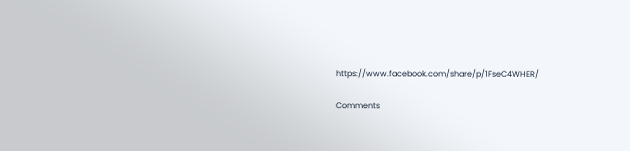https://www.facebook.com/share/p/1FseC4WHER/

Comments